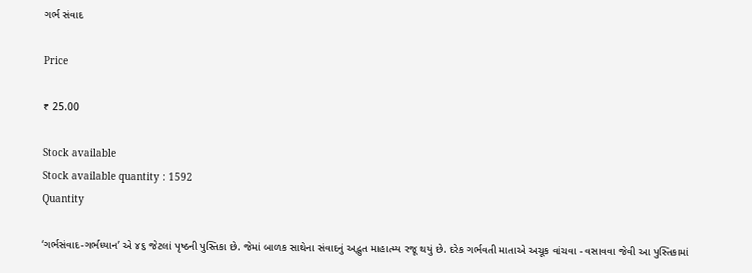ગર્ભ સંવાદ

Price

₹ 25.00

Stock available
Stock available quantity : 1592
Quantity

‘ગર્ભસંવાદ-ગર્ભધ્યાન’ એ ૪૬ જેટલાં પૃષ્ઠની પુસ્તિકા છે. જેમાં બાળક સાથેના સંવાદનું અદ્ભુત માહાત્મ્ય રજૂ થયું છે. દરેક ગર્ભવતી માતાએ અચૂક વાંચવા - વસાવવા જેવી આ પુસ્તિકામાં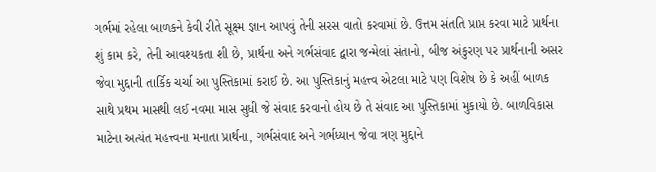ગર્ભમાં રહેલા બાળકને કેવી રીતે સૂક્ષ્મ જ્ઞાન આપવું તેની સરસ વાતો કરવામાં છે. ઉત્તમ સંતતિ પ્રાપ્ત કરવા માટે પ્રાર્થના શું કામ કરે, તેની આવશ્યકતા શી છે, પ્રાર્થના અને ગર્ભસંવાદ દ્વારા જન્મેલાં સંતાનો, બીજ અંકુરણ પર પ્રાર્થનાની અસર જેવા મુદ્દાની તાર્કિક ચર્ચા આ પુસ્તિકામાં કરાઈ છે. આ પુસ્તિકાનું મહત્ત્વ એટલા માટે પણ વિશેષ છે કે અહીં બાળક સાથે પ્રથમ માસથી લઈ નવમા માસ સુધી જે સંવાદ કરવાનો હોય છે તે સંવાદ આ પુસ્તિકામાં મુકાયો છે. બાળવિકાસ માટેના અત્યંત મહત્ત્વના મનાતા પ્રાર્થના, ગર્ભસંવાદ અને ગર્ભધ્યાન જેવા ત્રણ મુદ્દાને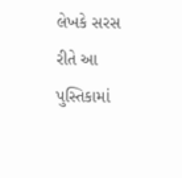લેખકે સરસ રીતે આ પુસ્તિકામાં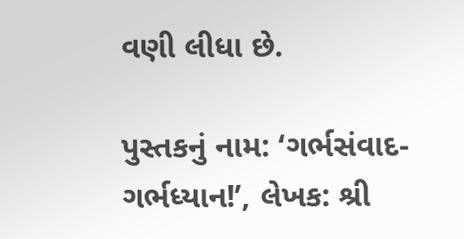વણી લીધા છે.

પુસ્તકનું નામ: ‘ગર્ભસંવાદ-ગર્ભધ્યાન!’, લેખક: શ્રી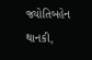જ્યોતિબહેન થાનકી,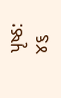પૃષ્ઠ: ૪૬